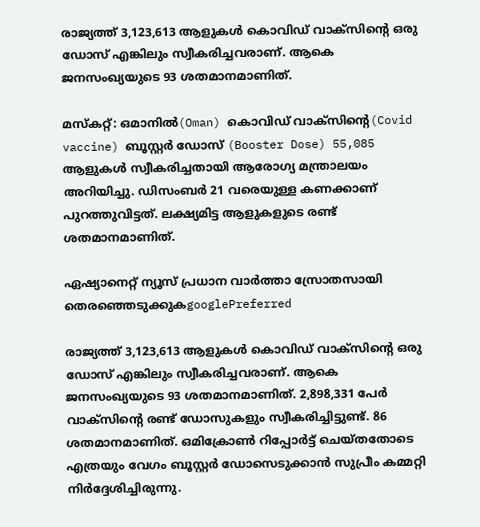രാജ്യത്ത് 3,123,613 ആളുകള്‍ കൊവിഡ് വാക്‌സിന്റെ ഒരു ഡോസ് എങ്കിലും സ്വീകരിച്ചവരാണ്. ആകെ ജനസംഖ്യയുടെ 93 ശതമാനമാണിത്.

മസ്‌കറ്റ്: ഒമാനില്‍(Oman) കൊവിഡ് വാക്‌സിന്റെ(Covid vaccine) ബൂസ്റ്റര്‍ ഡോസ് (Booster Dose) 55,085 ആളുകള്‍ സ്വീകരിച്ചതായി ആരോഗ്യ മന്ത്രാലയം അറിയിച്ചു. ഡിസംബര്‍ 21 വരെയുള്ള കണക്കാണ് പുറത്തുവിട്ടത്. ലക്ഷ്യമിട്ട ആളുകളുടെ രണ്ട് ശതമാനമാണിത്.

ഏഷ്യാനെറ്റ് ന്യൂസ് പ്രധാന വാർത്താ സ്രോതസായി തെരഞ്ഞെടുക്കുകgooglePreferred

രാജ്യത്ത് 3,123,613 ആളുകള്‍ കൊവിഡ് വാക്‌സിന്റെ ഒരു ഡോസ് എങ്കിലും സ്വീകരിച്ചവരാണ്. ആകെ ജനസംഖ്യയുടെ 93 ശതമാനമാണിത്. 2,898,331 പേര്‍ വാക്‌സിന്റെ രണ്ട് ഡോസുകളും സ്വീകരിച്ചിട്ടുണ്ട്. 86 ശതമാനമാണിത്. ഒമിക്രോണ്‍ റിപ്പോര്‍ട്ട് ചെയ്തതോടെ എത്രയും വേഗം ബൂസ്റ്റര്‍ ഡോസെടുക്കാന്‍ സുപ്രീം കമ്മറ്റി നിര്‍ദ്ദേശിച്ചിരുന്നു.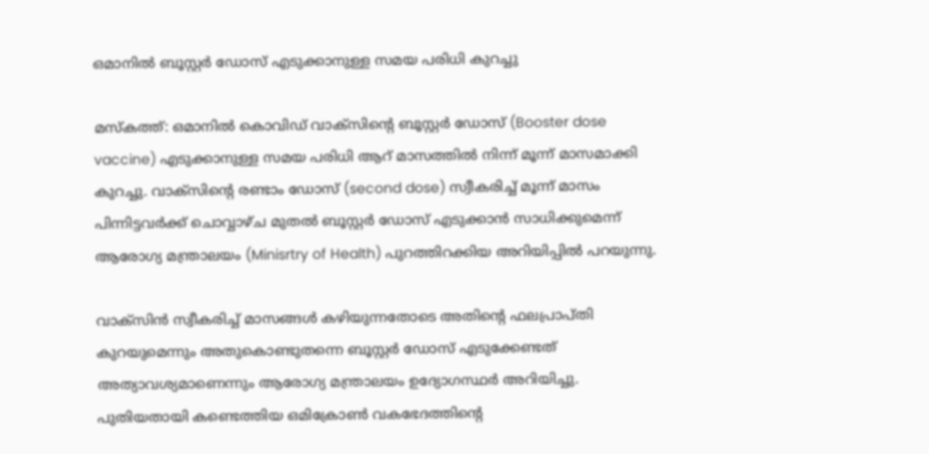ഒമാനില്‍ ബൂസ്റ്റര്‍ ഡോസ് എടുക്കാനുള്ള സമയ പരിധി കുറച്ചു

മസ്‍കത്ത്: ഒമാനില്‍ കൊവിഡ് വാക്സിന്റെ ബൂസ്റ്റര്‍ ഡോസ് (Booster dose vaccine) എടുക്കാനുള്ള സമയ പരിധി ആറ് മാസത്തില്‍ നിന്ന് മൂന്ന് മാസമാക്കി കുറച്ചു. വാക്സിന്റെ രണ്ടാം ഡോസ് (second dose) സ്വീകരിച്ച് മൂന്ന് മാസം പിന്നിട്ടവര്‍ക്ക് ചൊവ്വാഴ്‍ച മുതല്‍ ബൂസ്റ്റര്‍ ഡോസ് എടുക്കാന്‍ സാധിക്കുമെന്ന് ആരോഗ്യ മന്ത്രാലയം (Minisrtry of Health) പുറത്തിറക്കിയ അറിയിപ്പില്‍ പറയുന്നു.

വാക്സിന്‍ സ്വീകരിച്ച് മാസങ്ങള്‍ കഴിയുന്നതോടെ അതിന്റെ ഫലപ്രാപ്‍തി കുറയുമെന്നും അതുകൊണ്ടുതന്നെ ബൂസ്റ്റര്‍ ഡോസ് എടുക്കേണ്ടത് അത്യാവശ്യമാണെന്നും ആരോഗ്യ മന്ത്രാലയം ഉദ്യോഗസ്ഥര്‍ അറിയിച്ചു. പുതിയതായി കണ്ടെത്തിയ ഒമിക്രോണ്‍ വകഭേദത്തിന്റെ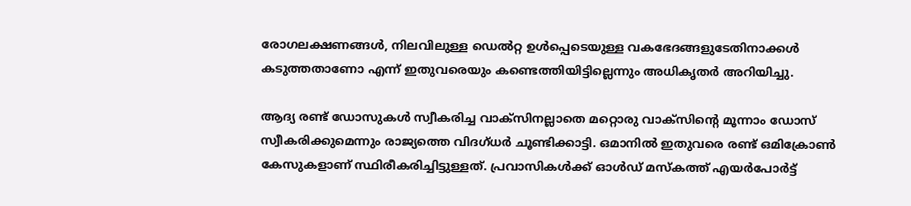രോഗലക്ഷണങ്ങള്‍, നിലവിലുള്ള ഡെല്‍റ്റ ഉള്‍പ്പെടെയുള്ള വകഭേദങ്ങളുടേതിനാക്കള്‍ കടുത്തതാണോ എന്ന് ഇതുവരെയും കണ്ടെത്തിയിട്ടില്ലെന്നും അധികൃതര്‍ അറിയിച്ചു.

ആദ്യ രണ്ട് ഡോസുകള്‍ സ്വീകരിച്ച വാക്സിനല്ലാതെ മറ്റൊരു വാക്സിന്റെ മൂന്നാം ഡോസ് സ്വീകരിക്കുമെന്നും രാജ്യത്തെ വിദഗ്ധര്‍ ചൂണ്ടിക്കാട്ടി. ഒമാനില്‍ ഇതുവരെ രണ്ട് ഒമിക്രോണ്‍ കേസുകളാണ് സ്ഥിരീകരിച്ചിട്ടുള്ളത്. പ്രവാസികള്‍ക്ക് ഓള്‍ഡ് മസ്‍കത്ത് എയര്‍പോര്‍ട്ട്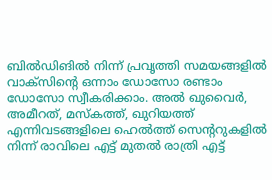ബില്‍ഡിങില്‍ നിന്ന് പ്രവൃത്തി സമയങ്ങളില്‍ വാക്സിന്റെ ഒന്നാം ഡോസോ രണ്ടാം ഡോസോ സ്വീകരിക്കാം. അല്‍ ഖുവൈര്‍, അമീറത്, മസ്‍കത്ത്, ഖുറിയത്ത് എന്നിവടങ്ങളിലെ ഹെല്‍ത്ത് സെന്ററുകളില്‍ നിന്ന് രാവിലെ എട്ട് മുതല്‍ രാത്രി എട്ട്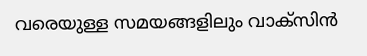വരെയുള്ള സമയങ്ങളിലും വാക്സിന്‍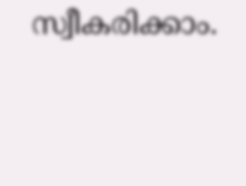സ്വീകരിക്കാം.